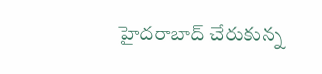హైదరాబాద్ చేరుకున్న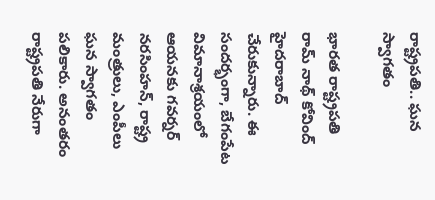రాష్ట్రపతి.. ఘన స్వాగతం

భారత రాష్ట్రపతి రామ్ నాథ్ కోవింద్ హైదరాబాద్ చేరుకున్నారు. ఈ సందర్భంగా, బేగంపేట విమానాశ్రయంలో ఆయనకు గవర్నర్ నరసింహన్, రాష్ట్ర మంత్రులు, ఎంపీలు ఘన స్వాగతం పలికారు. అనంతరం రాష్ట్రపతి నేరుగా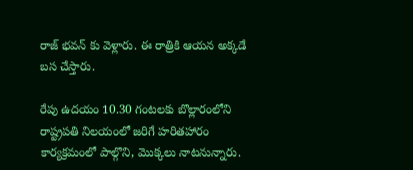రాజ్ భవన్ కు వెళ్లారు. ఈ రాత్రికి ఆయన అక్కడే బస చేస్తారు.

రేపు ఉదయం 10.30 గంటలకు బొల్లారంలోని రాష్ట్రపతి నిలయంలో జరిగే హరితహారం కార్యక్రమంలో పాల్గొని, మొక్కలు నాటనున్నారు.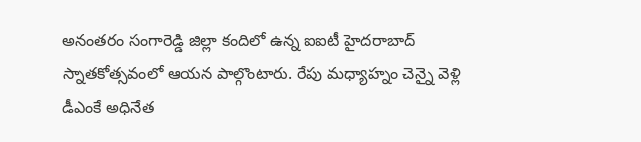అనంతరం సంగారెడ్డి జిల్లా కందిలో ఉన్న ఐఐటీ హైదరాబాద్ స్నాతకోత్సవంలో ఆయన పాల్గొంటారు. రేపు మధ్యాహ్నం చెన్నై వెళ్లి డీఎంకే అధినేత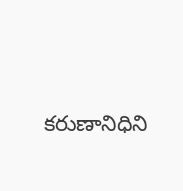కరుణానిధిని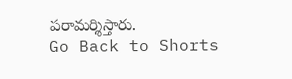పరామర్శిస్తారు.
Go Back to Shorts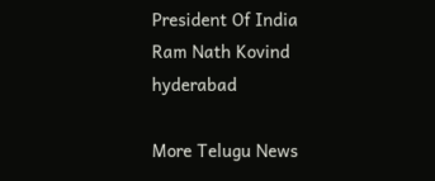President Of India
Ram Nath Kovind
hyderabad

More Telugu News